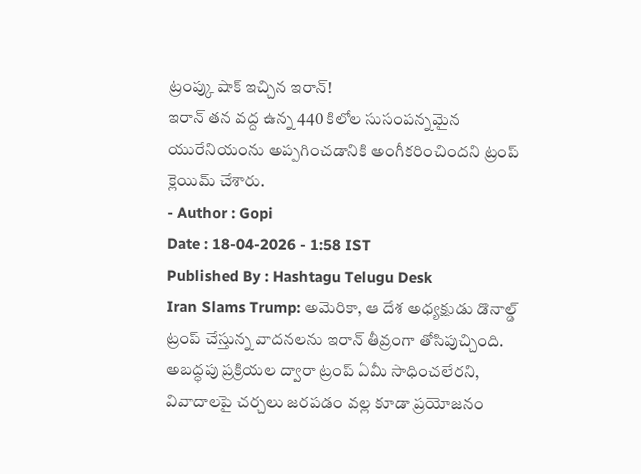ట్రంప్కు షాక్ ఇచ్చిన ఇరాన్!
ఇరాన్ తన వద్ద ఉన్న 440 కిలోల సుసంపన్నమైన యురేనియంను అప్పగించడానికి అంగీకరించిందని ట్రంప్ క్లెయిమ్ చేశారు.
- Author : Gopi
Date : 18-04-2026 - 1:58 IST
Published By : Hashtagu Telugu Desk
Iran Slams Trump: అమెరికా, ఆ దేశ అధ్యక్షుడు డొనాల్డ్ ట్రంప్ చేస్తున్న వాదనలను ఇరాన్ తీవ్రంగా తోసిపుచ్చింది. అబద్ధపు ప్రక్రియల ద్వారా ట్రంప్ ఏమీ సాధించలేరని, వివాదాలపై చర్చలు జరపడం వల్ల కూడా ప్రయోజనం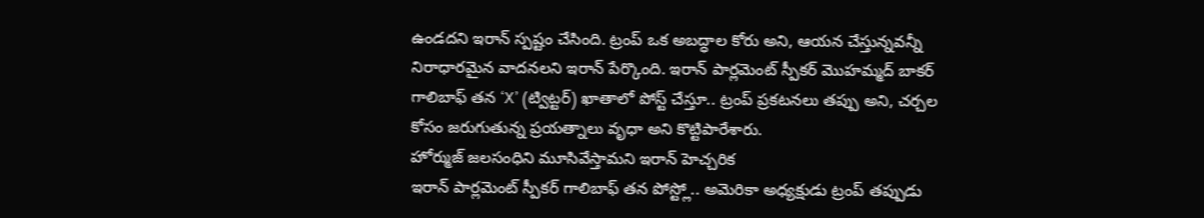ఉండదని ఇరాన్ స్పష్టం చేసింది. ట్రంప్ ఒక అబద్ధాల కోరు అని, ఆయన చేస్తున్నవన్నీ నిరాధారమైన వాదనలని ఇరాన్ పేర్కొంది. ఇరాన్ పార్లమెంట్ స్పీకర్ మొహమ్మద్ బాకర్ గాలిబాఫ్ తన ‘X’ (ట్విట్టర్) ఖాతాలో పోస్ట్ చేస్తూ.. ట్రంప్ ప్రకటనలు తప్పు అని, చర్చల కోసం జరుగుతున్న ప్రయత్నాలు వృధా అని కొట్టిపారేశారు.
హోర్ముజ్ జలసంధిని మూసివేస్తామని ఇరాన్ హెచ్చరిక
ఇరాన్ పార్లమెంట్ స్పీకర్ గాలిబాఫ్ తన పోస్ట్లో.. అమెరికా అధ్యక్షుడు ట్రంప్ తప్పుడు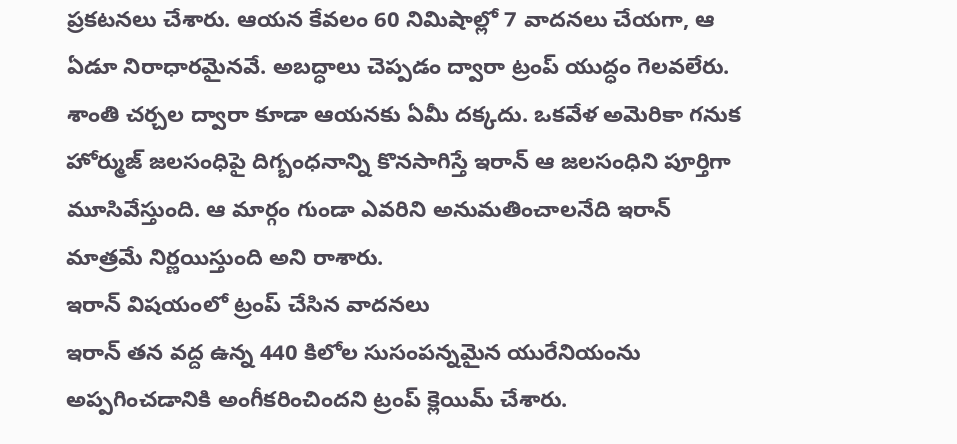ప్రకటనలు చేశారు. ఆయన కేవలం 60 నిమిషాల్లో 7 వాదనలు చేయగా, ఆ ఏడూ నిరాధారమైనవే. అబద్ధాలు చెప్పడం ద్వారా ట్రంప్ యుద్ధం గెలవలేరు. శాంతి చర్చల ద్వారా కూడా ఆయనకు ఏమీ దక్కదు. ఒకవేళ అమెరికా గనుక హోర్ముజ్ జలసంధిపై దిగ్బంధనాన్ని కొనసాగిస్తే ఇరాన్ ఆ జలసంధిని పూర్తిగా మూసివేస్తుంది. ఆ మార్గం గుండా ఎవరిని అనుమతించాలనేది ఇరాన్ మాత్రమే నిర్ణయిస్తుంది అని రాశారు.
ఇరాన్ విషయంలో ట్రంప్ చేసిన వాదనలు
ఇరాన్ తన వద్ద ఉన్న 440 కిలోల సుసంపన్నమైన యురేనియంను అప్పగించడానికి అంగీకరించిందని ట్రంప్ క్లెయిమ్ చేశారు.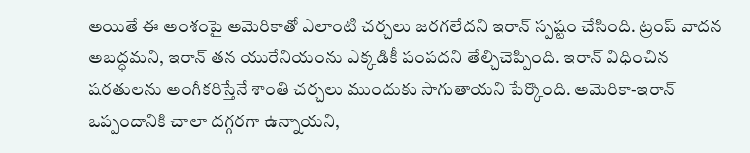అయితే ఈ అంశంపై అమెరికాతో ఎలాంటి చర్చలు జరగలేదని ఇరాన్ స్పష్టం చేసింది. ట్రంప్ వాదన అబద్ధమని, ఇరాన్ తన యురేనియంను ఎక్కడికీ పంపదని తేల్చిచెప్పింది. ఇరాన్ విధించిన షరతులను అంగీకరిస్తేనే శాంతి చర్చలు ముందుకు సాగుతాయని పేర్కొంది. అమెరికా-ఇరాన్ ఒప్పందానికి చాలా దగ్గరగా ఉన్నాయని,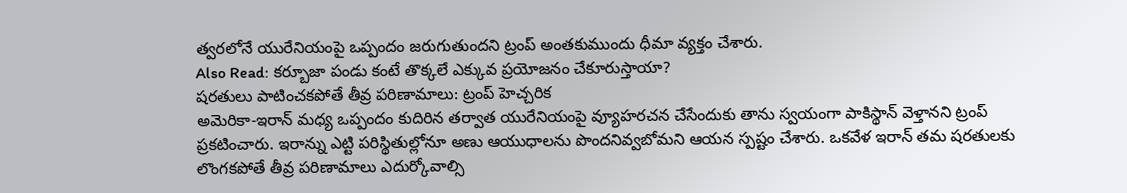త్వరలోనే యురేనియంపై ఒప్పందం జరుగుతుందని ట్రంప్ అంతకుముందు ధీమా వ్యక్తం చేశారు.
Also Read: కర్బూజా పండు కంటే తొక్కలే ఎక్కువ ప్రయోజనం చేకూరుస్తాయా?
షరతులు పాటించకపోతే తీవ్ర పరిణామాలు: ట్రంప్ హెచ్చరిక
అమెరికా-ఇరాన్ మధ్య ఒప్పందం కుదిరిన తర్వాత యురేనియంపై వ్యూహరచన చేసేందుకు తాను స్వయంగా పాకిస్థాన్ వెళ్తానని ట్రంప్ ప్రకటించారు. ఇరాన్ను ఎట్టి పరిస్థితుల్లోనూ అణు ఆయుధాలను పొందనివ్వబోమని ఆయన స్పష్టం చేశారు. ఒకవేళ ఇరాన్ తమ షరతులకు లొంగకపోతే తీవ్ర పరిణామాలు ఎదుర్కోవాల్సి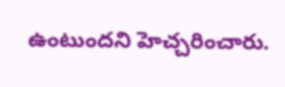ఉంటుందని హెచ్చరించారు.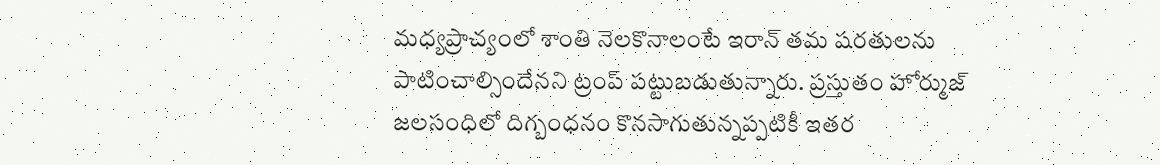మధ్యప్రాచ్యంలో శాంతి నెలకొనాలంటే ఇరాన్ తమ షరతులను పాటించాల్సిందేనని ట్రంప్ పట్టుబడుతున్నారు. ప్రస్తుతం హోర్ముజ్ జలసంధిలో దిగ్బంధనం కొనసాగుతున్నప్పటికీ ఇతర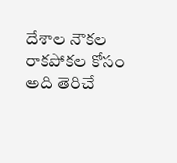దేశాల నౌకల రాకపోకల కోసం అది తెరిచే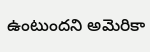ఉంటుందని అమెరికా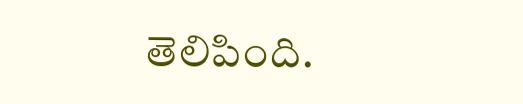తెలిపింది.